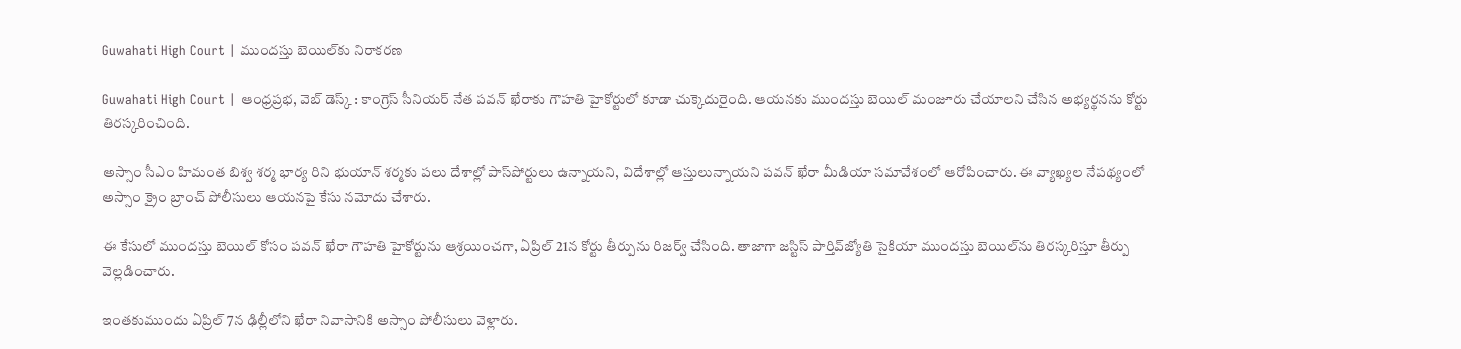Guwahati High Court | ముందస్తు బెయిల్‌కు నిరాకరణ

Guwahati High Court | ఆంధ్రప్రభ, వెబ్ డెస్క్ : కాంగ్రెస్ సీనియర్ నేత పవన్ ఖేరాకు గౌహతి హైకోర్టులో కూడా చుక్కెదురైంది. ఆయనకు ముందస్తు బెయిల్ మంజూరు చేయాలని చేసిన అభ్యర్థనను కోర్టు తిరస్కరించింది.

అస్సాం సీఎం హిమంత బిశ్వ శర్మ భార్య రిని భుయాన్ శర్మకు పలు దేశాల్లో పాస్‌పోర్టులు ఉన్నాయని, విదేశాల్లో ఆస్తులున్నాయని పవన్ ఖేరా మీడియా సమావేశంలో ఆరోపించారు. ఈ వ్యాఖ్యల నేపథ్యంలో అస్సాం క్రైం బ్రాంచ్ పోలీసులు ఆయనపై కేసు నమోదు చేశారు.

ఈ కేసులో ముందస్తు బెయిల్ కోసం పవన్ ఖేరా గౌహతి హైకోర్టును ఆశ్రయించగా, ఏప్రిల్ 21న కోర్టు తీర్పును రిజర్వ్ చేసింది. తాజాగా జస్టిస్ పార్తివ్‌జ్యోతి సైకియా ముందస్తు బెయిల్‌ను తిరస్కరిస్తూ తీర్పు వెల్లడించారు.

ఇంతకుముందు ఏప్రిల్ 7న ఢిల్లీలోని ఖేరా నివాసానికి అస్సాం పోలీసులు వెళ్లారు.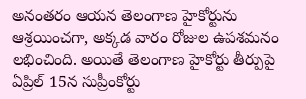అనంతరం ఆయన తెలంగాణ హైకోర్టును ఆశ్రయించగా, అక్కడ వారం రోజుల ఉపశమనం లభించింది. అయితే తెలంగాణ హైకోర్టు తీర్పుపై ఏప్రిల్ 15న సుప్రీంకోర్టు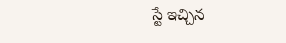స్టే ఇచ్చిన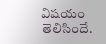విషయం తెలిసిందే.